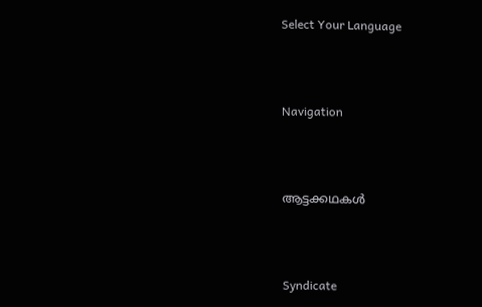Select Your Language




Navigation




ആട്ടക്കഥകൾ




Syndicate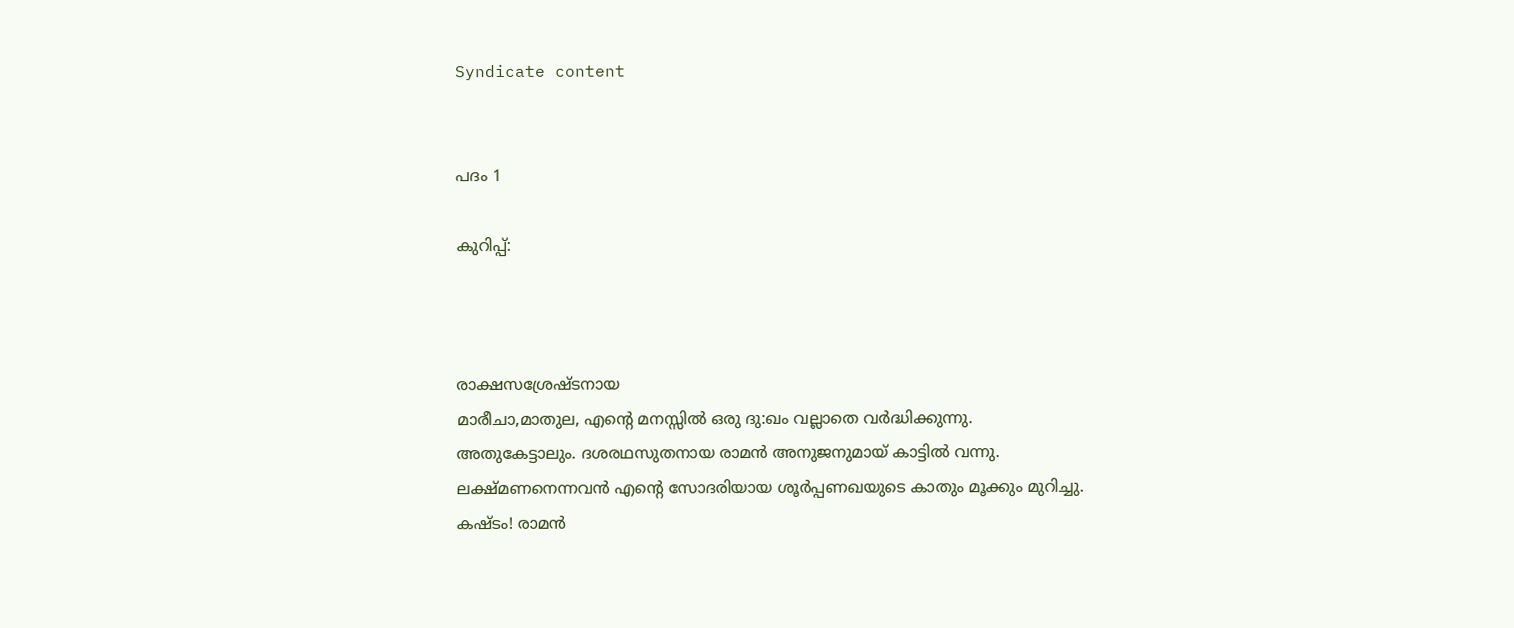Syndicate content


പദം 1

കുറിപ്പ്:



രാക്ഷസശ്രേഷ്ടനായ
മാരീചാ,മാതുല, എന്റെ മനസ്സില്‍ ഒരു ദു:ഖം വല്ലാതെ വര്‍ദ്ധിക്കുന്നു.
അതുകേട്ടാലും. ദശരഥസുതനായ രാമന്‍ അനുജനുമായ് കാട്ടില്‍ വന്നു.
ലക്ഷ്മണനെന്നവന്‍ എന്റെ സോദരിയായ ശൂര്‍പ്പണഖയുടെ കാതും മൂക്കും മുറിച്ചു.
കഷ്ടം! രാമന്‍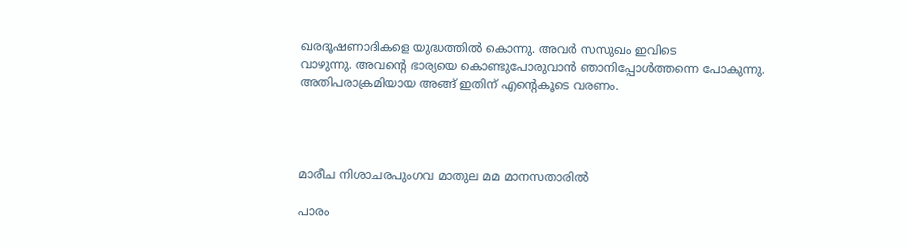ഖരദൂഷണാദികളെ യുദ്ധത്തില്‍ കൊന്നു. അവര്‍ സസുഖം ഇവിടെ
വാഴുന്നു. അവന്റെ ഭാര്യയെ കൊണ്ടുപോരുവാന്‍ ഞാനിപ്പോള്‍ത്തന്നെ പോകുന്നു.
അതിപരാക്രമിയായ അങ്ങ് ഇതിന് എന്റെകൂടെ വരണം.




മാരീച നിശാചരപുംഗവ മാതുല മമ മാനസതാരില്‍

പാരം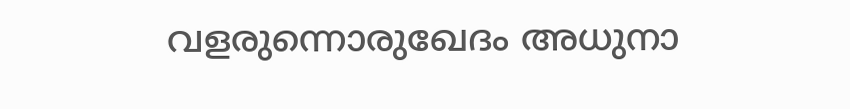വളരുന്നൊരുഖേദം അധുനാ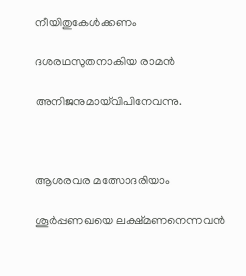നീയിതുകേള്‍ക്കണം

ദശരഥസുതനാകിയ രാമന്‍

അനിജനുമായ്‌വിപിനേവന്നു.



ആശരവര മത്സോദരിയാം

ശൂര്‍പ്പണഖയെ ലക്ഷ്മണനെന്നവന്‍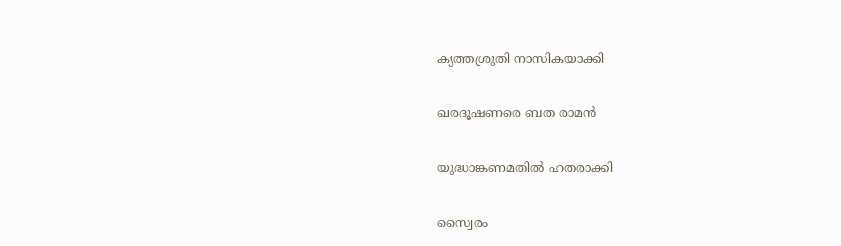ക്യത്തശ്രുതി നാസികയാക്കി

ഖരദൂഷണരെ ബത രാമന്‍

യുദ്ധാങ്കണമതില്‍ ഹതരാക്കി

സ്വൈരം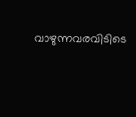വാഴുന്നവരവിടിടെ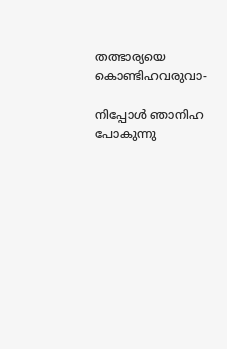തത്ഭാര്യയെ കൊണ്ടിഹവരുവാ-

നിപ്പോള്‍ ഞാനിഹ പോകുന്നു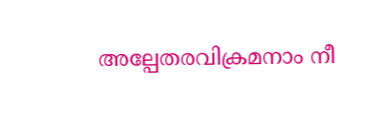അല്പേതരവിക്രമനാം നീ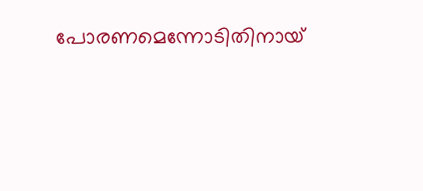പോരണമെന്നോടിതിനായ്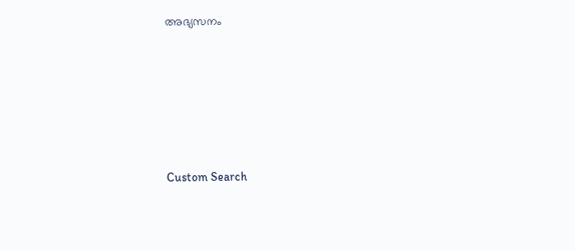അഭ്യസനം






Custom Search